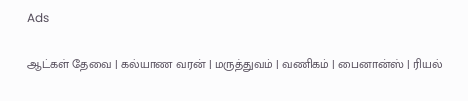Ads

ஆட்கள் தேவை | கல்யாண வரன் | மருத்துவம் | வணிகம் | பைனான்ஸ் | ரியல்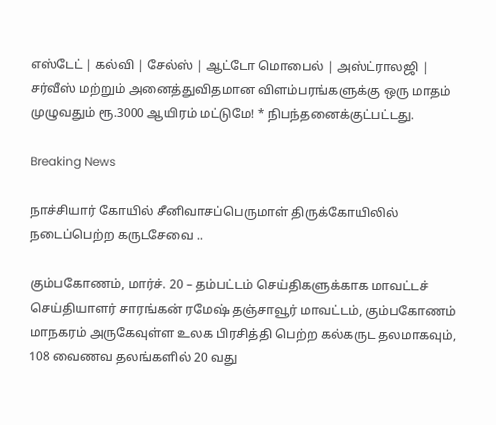எஸ்டேட் | கல்வி | சேல்ஸ் | ஆட்டோ மொபைல் | அஸ்ட்ராலஜி | சர்வீஸ் மற்றும் அனைத்துவிதமான விளம்பரங்களுக்கு ஒரு மாதம் முழுவதும் ரூ.3000 ஆயிரம் மட்டுமே! * நிபந்தனைக்குட்பட்டது.

Breaking News

நாச்சியார் கோயில் சீனிவாசப்பெருமாள் திருக்கோயிலில் நடைப்பெற்ற கருடசேவை ..

கும்பகோணம், மார்ச். 20 – தம்பட்டம் செய்திகளுக்காக மாவட்டச் செய்தியாளர் சாரங்கன் ரமேஷ் தஞ்சாவூர் மாவட்டம், கும்பகோணம் மாநகரம் அருகேவுள்ள உலக பிரசித்தி பெற்ற கல்கருட தலமாகவும், 108 வைணவ தலங்களில் 20 வது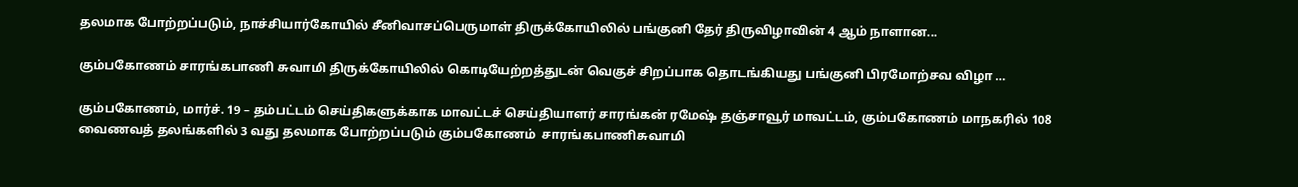தலமாக போற்றப்படும், நாச்சியார்கோயில் சீனிவாசப்பெருமாள் திருக்கோயிலில் பங்குனி தேர் திருவிழாவின் 4 ஆம் நாளான...

கும்பகோணம் சாரங்கபாணி சுவாமி திருக்கோயிலில் கொடியேற்றத்துடன் வெகுச் சிறப்பாக தொடங்கியது பங்குனி பிரமோற்சவ விழா …

கும்பகோணம், மார்ச். 19 – தம்பட்டம் செய்திகளுக்காக மாவட்டச் செய்தியாளர் சாரங்கன் ரமேஷ் தஞ்சாவூர் மாவட்டம், கும்பகோணம் மாநகரில் 108 வைணவத் தலங்களில் 3 வது தலமாக போற்றப்படும் கும்பகோணம்  சாரங்கபாணிசுவாமி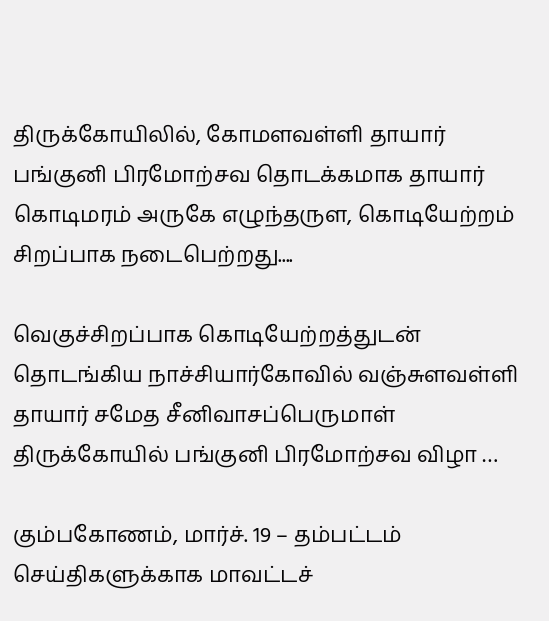திருக்கோயிலில், கோமளவள்ளி தாயார் பங்குனி பிரமோற்சவ தொடக்கமாக தாயார் கொடிமரம் அருகே எழுந்தருள, கொடியேற்றம் சிறப்பாக நடைபெற்றது....

வெகுச்சிறப்பாக கொடியேற்றத்துடன் தொடங்கிய நாச்சியார்கோவில் வஞ்சுளவள்ளி தாயார் சமேத சீனிவாசப்பெருமாள் திருக்கோயில் பங்குனி பிரமோற்சவ விழா …

கும்பகோணம், மார்ச். 19 – தம்பட்டம் செய்திகளுக்காக மாவட்டச்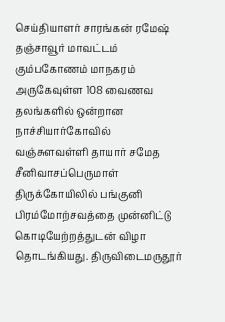செய்தியாளர் சாரங்கன் ரமேஷ் தஞ்சாவூர் மாவட்டம் கும்பகோணம் மாநகரம் அருகேவுள்ள 108 வைணவ தலங்களில் ஒன்றான நாச்சியார்கோவில் வஞ்சுளவள்ளி தாயார் சமேத சீனிவாசப்பெருமாள் திருக்கோயிலில் பங்குனி பிரம்மோற்சவத்தை முன்னிட்டு கொடியேற்றத்துடன் விழா தொடங்கியது. திருவிடைமருதூர்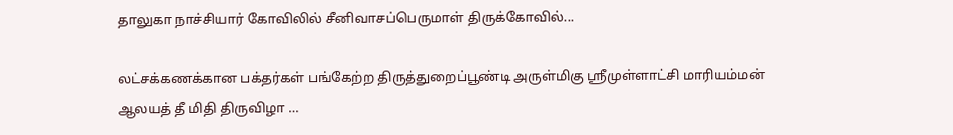தாலுகா நாச்சியார் கோவிலில் சீனிவாசப்பெருமாள் திருக்கோவில்...

லட்சக்கணக்கான பக்தர்கள் பங்கேற்ற திருத்துறைப்பூண்டி அருள்மிகு ஸ்ரீமுள்ளாட்சி மாரியம்மன் ஆலயத் தீ மிதி திருவிழா …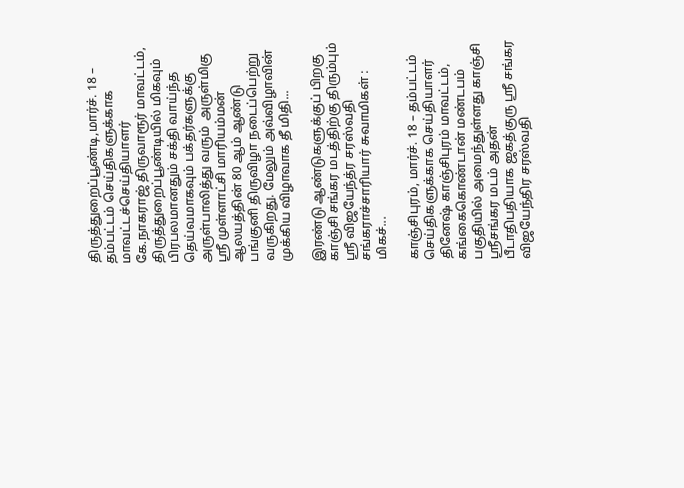திருத்துறைப்பூண்டி,மார்ச். 18 – தம்பட்டம் செய்திகளுக்காக மாவட்டச்செய்தியாளர் கே.நாகராஜ் திருவாரூர் மாவட்டம், திருத்துறைப்பூண்டியில் மிகவும் பிரபலமானதும் சக்தி வாய்ந்த தெய்வமாகவும் பக்தர்களுக்கு அருள்பாலித்து வரும்  அருள்மிகு ஸ்ரீ முள்ளாட்சி மாரியம்மன் ஆலயத்தின் 80 ஆம் ஆண்டு பங்குனி திருவிழா நடைப்பெற்று வருகிறது. மேலும் அவ்விழாவின் முக்கிய விழாவாக தீ மிதி...

இரண்டு ஆண்டுகளுக்குப் பிறகு காஞ்சி சங்கர மடத்திற்கு திரும்பும் ஸ்ரீ விஜயேந்த்ர சரஸ்வதி சங்கராச்சாரியார் சுவாமிகள் : மிகச்...

காஞ்சிபுரம், மார்ச். 18 – தம்பட்டம் செய்திகளுக்காக செய்தியாளர் தினேஷ் காஞ்சிபுரம் மாவட்டம், கங்கைகொண்டான் மண்டபம் பகுதியில் அமைந்துள்ளது காஞ்சி ஸ்ரீசங்கர மடம் அதன் பீடாதிபதியாக ஜகத்குரு ஸ்ரீ சங்கர விஜயேந்திர சரஸ்வதி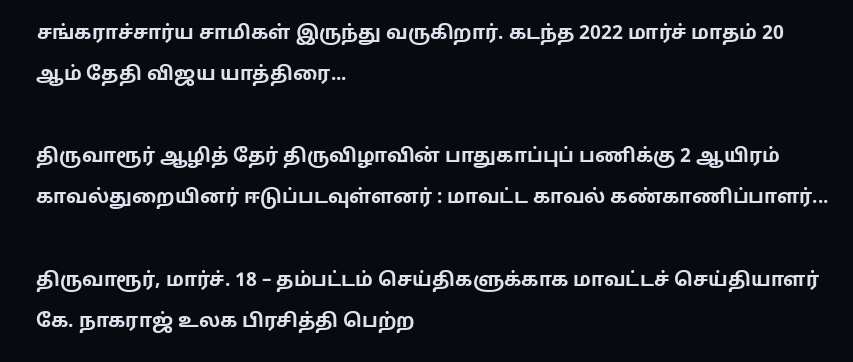சங்கராச்சார்ய சாமிகள் இருந்து வருகிறார். கடந்த 2022 மார்ச் மாதம் 20 ஆம் தேதி விஜய யாத்திரை...

திருவாரூர் ஆழித் தேர் திருவிழாவின் பாதுகாப்புப் பணிக்கு 2 ஆயிரம் காவல்துறையினர் ஈடுப்படவுள்ளனர் : மாவட்ட காவல் கண்காணிப்பாளர்...

திருவாரூர், மார்ச். 18 – தம்பட்டம் செய்திகளுக்காக மாவட்டச் செய்தியாளர் கே. நாகராஜ் உலக பிரசித்தி பெற்ற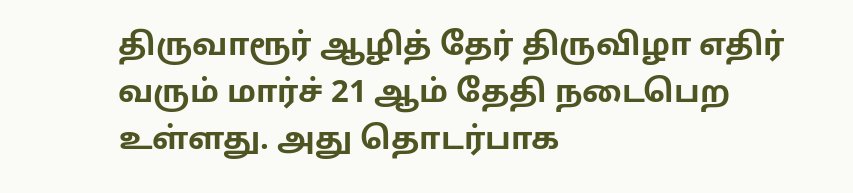திருவாரூர் ஆழித் தேர் திருவிழா எதிர் வரும் மார்ச் 21 ஆம் தேதி நடைபெற உள்ளது. அது தொடர்பாக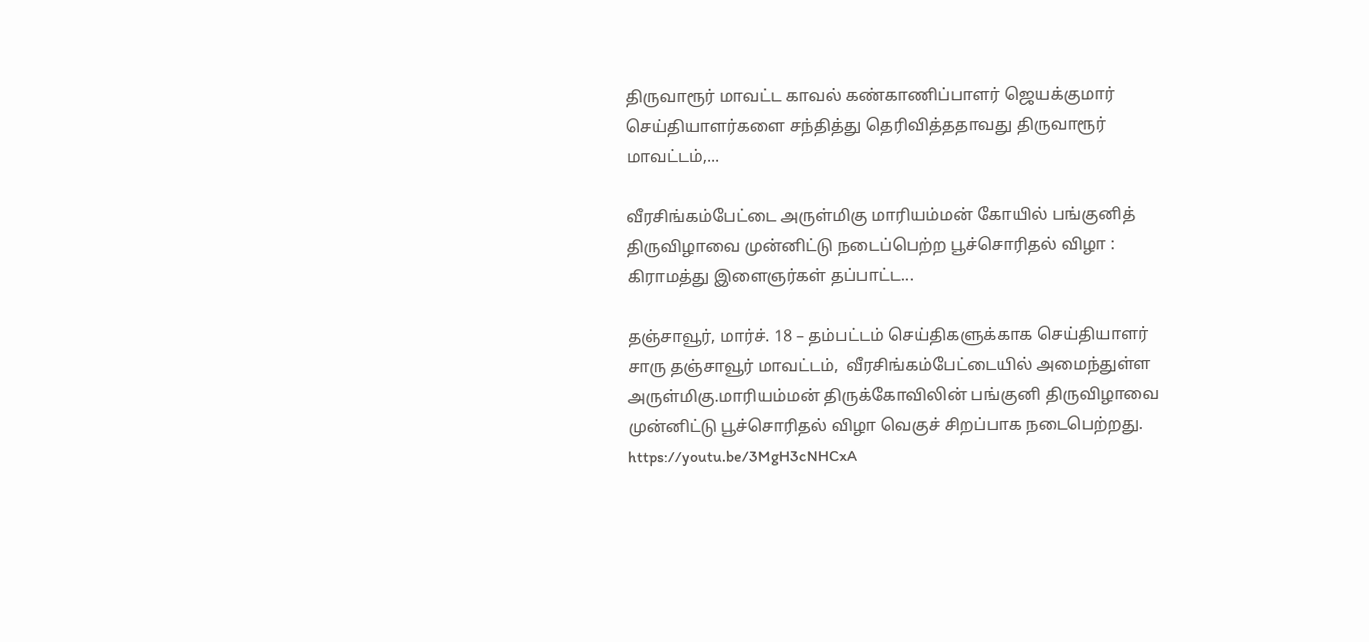திருவாரூர் மாவட்ட காவல் கண்காணிப்பாளர் ஜெயக்குமார் செய்தியாளர்களை சந்தித்து தெரிவித்ததாவது திருவாரூர் மாவட்டம்,...

வீரசிங்கம்பேட்டை அருள்மிகு மாரியம்மன் கோயில் பங்குனித் திருவிழாவை முன்னிட்டு நடைப்பெற்ற பூச்சொரிதல் விழா : கிராமத்து இளைஞர்கள் தப்பாட்ட...

தஞ்சாவூர், மார்ச். 18 – தம்பட்டம் செய்திகளுக்காக செய்தியாளர் சாரு தஞ்சாவூர் மாவட்டம்,  வீரசிங்கம்பேட்டையில் அமைந்துள்ள அருள்மிகு.மாரியம்மன் திருக்கோவிலின் பங்குனி திருவிழாவை முன்னிட்டு பூச்சொரிதல் விழா வெகுச் சிறப்பாக நடைபெற்றது. https://youtu.be/3MgH3cNHCxA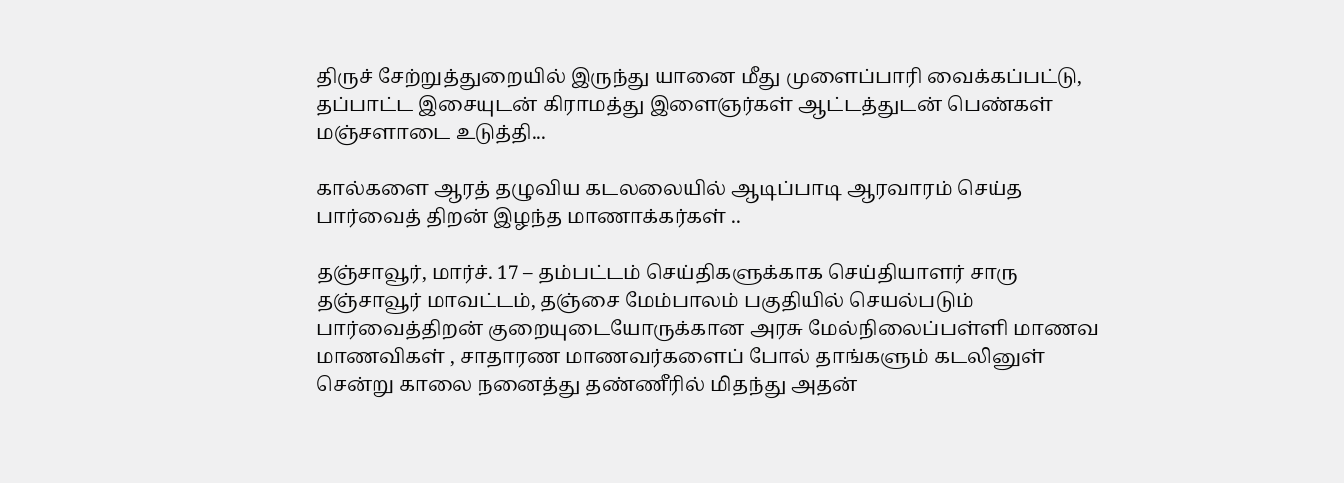திருச் சேற்றுத்துறையில் இருந்து யானை மீது முளைப்பாரி வைக்கப்பட்டு, தப்பாட்ட இசையுடன் கிராமத்து இளைஞர்கள் ஆட்டத்துடன் பெண்கள் மஞ்சளாடை உடுத்தி...

கால்களை ஆரத் தழுவிய கடலலையில் ஆடிப்பாடி ஆரவாரம் செய்த பார்வைத் திறன் இழந்த மாணாக்கர்கள் ..

தஞ்சாவூர், மார்ச். 17 – தம்பட்டம் செய்திகளுக்காக செய்தியாளர் சாரு தஞ்சாவூர் மாவட்டம், தஞ்சை மேம்பாலம் பகுதியில் செயல்படும் பார்வைத்திறன் குறையுடையோருக்கான அரசு மேல்நிலைப்பள்ளி மாணவ மாணவிகள் , சாதாரண மாணவர்களைப் போல் தாங்களும் கடலினுள் சென்று காலை நனைத்து தண்ணீரில் மிதந்து அதன்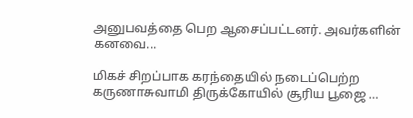அனுபவத்தை பெற ஆசைப்பட்டனர். அவர்களின் கனவை...

மிகச் சிறப்பாக கரந்தையில் நடைப்பெற்ற கருணாசுவாமி திருக்கோயில் சூரிய பூஜை …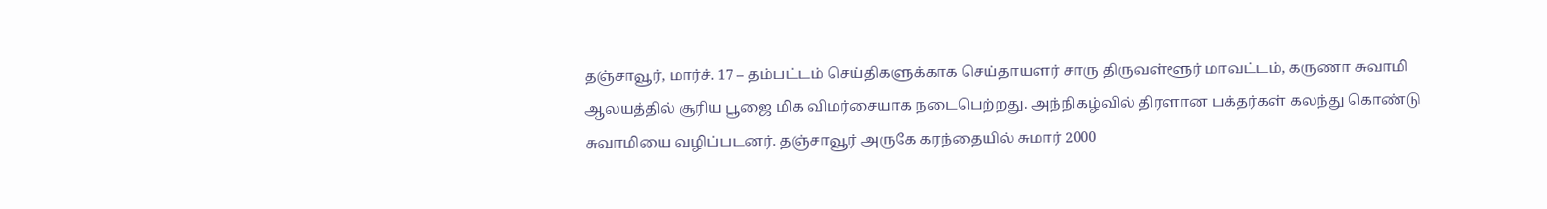தஞ்சாவூர், மார்ச். 17 – தம்பட்டம் செய்திகளுக்காக செய்தாயளர் சாரு திருவள்ளூர் மாவட்டம், கருணா சுவாமி ஆலயத்தில் சூரிய பூஜை மிக விமர்சையாக நடைபெற்றது. அந்நிகழ்வில் திரளான பக்தர்கள் கலந்து கொண்டு சுவாமியை வழிப்படனர். தஞ்சாவூர் அருகே கரந்தையில் சுமார் 2000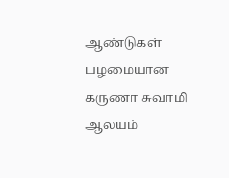ஆண்டுகள் பழமையான கருணா சுவாமி ஆலயம்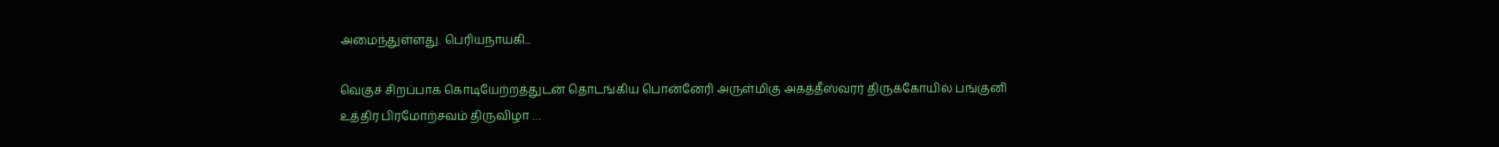அமைந்துள்ளது. பெரியநாயகி...

வெகுச் சிறப்பாக கொடியேற்றத்துடன் தொடங்கிய பொன்னேரி அருள்மிகு அகத்தீஸ்வரர் திருக்கோயில் பங்குனி உத்திர பிரமோற்சவம் திருவிழா …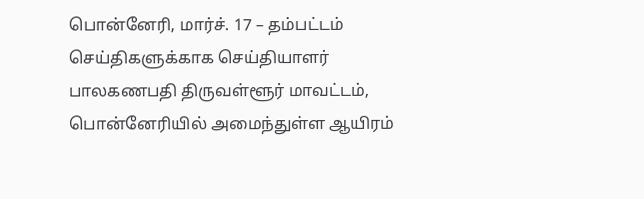பொன்னேரி, மார்ச். 17 – தம்பட்டம் செய்திகளுக்காக செய்தியாளர் பாலகணபதி திருவள்ளூர் மாவட்டம், பொன்னேரியில் அமைந்துள்ள ஆயிரம்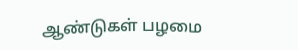ஆண்டுகள் பழமை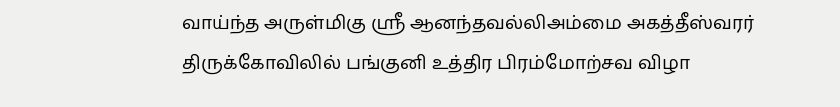வாய்ந்த அருள்மிகு ஸ்ரீ ஆனந்தவல்லிஅம்மை அகத்தீஸ்வரர் திருக்கோவிலில் பங்குனி உத்திர பிரம்மோற்சவ விழா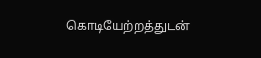கொடியேற்றத்துடன்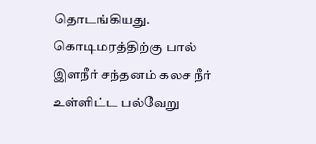தொடங்கியது. கொடிமரத்திற்கு பால் இளநீர் சந்தனம் கலச நீர்  உள்ளிட்ட பல்வேறு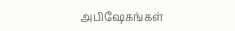அபிஷேகங்கள்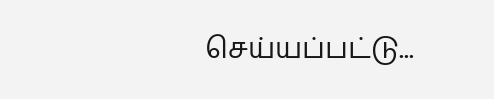செய்யப்பட்டு...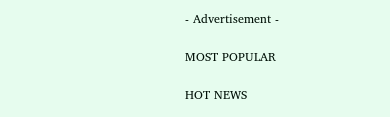- Advertisement -

MOST POPULAR

HOT NEWS